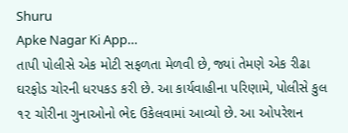Shuru
Apke Nagar Ki App…
તાપી પોલીસે એક મોટી સફળતા મેળવી છે, જ્યાં તેમણે એક રીઢા ઘરફોડ ચોરની ધરપકડ કરી છે. આ કાર્યવાહીના પરિણામે, પોલીસે કુલ ૧૨ ચોરીના ગુનાઓનો ભેદ ઉકેલવામાં આવ્યો છે. આ ઓપરેશન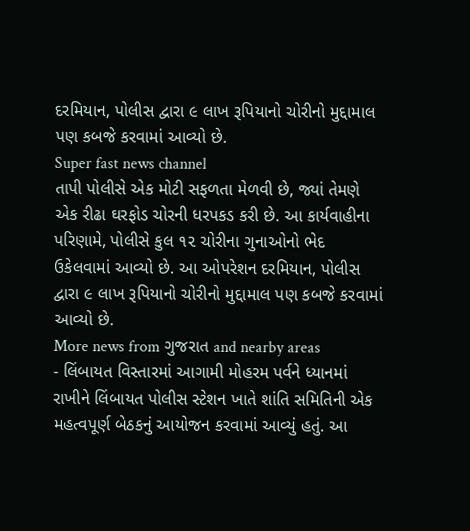દરમિયાન, પોલીસ દ્વારા ૯ લાખ રૂપિયાનો ચોરીનો મુદ્દામાલ પણ કબજે કરવામાં આવ્યો છે.
Super fast news channel
તાપી પોલીસે એક મોટી સફળતા મેળવી છે, જ્યાં તેમણે એક રીઢા ઘરફોડ ચોરની ધરપકડ કરી છે. આ કાર્યવાહીના પરિણામે, પોલીસે કુલ ૧૨ ચોરીના ગુનાઓનો ભેદ ઉકેલવામાં આવ્યો છે. આ ઓપરેશન દરમિયાન, પોલીસ દ્વારા ૯ લાખ રૂપિયાનો ચોરીનો મુદ્દામાલ પણ કબજે કરવામાં આવ્યો છે.
More news from ગુજરાત and nearby areas
- લિંબાયત વિસ્તારમાં આગામી મોહરમ પર્વને ધ્યાનમાં રાખીને લિંબાયત પોલીસ સ્ટેશન ખાતે શાંતિ સમિતિની એક મહત્વપૂર્ણ બેઠકનું આયોજન કરવામાં આવ્યું હતું. આ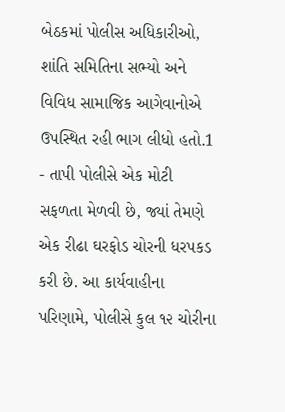બેઠકમાં પોલીસ અધિકારીઓ, શાંતિ સમિતિના સભ્યો અને વિવિધ સામાજિક આગેવાનોએ ઉપસ્થિત રહી ભાગ લીધો હતો.1
- તાપી પોલીસે એક મોટી સફળતા મેળવી છે, જ્યાં તેમણે એક રીઢા ઘરફોડ ચોરની ધરપકડ કરી છે. આ કાર્યવાહીના પરિણામે, પોલીસે કુલ ૧૨ ચોરીના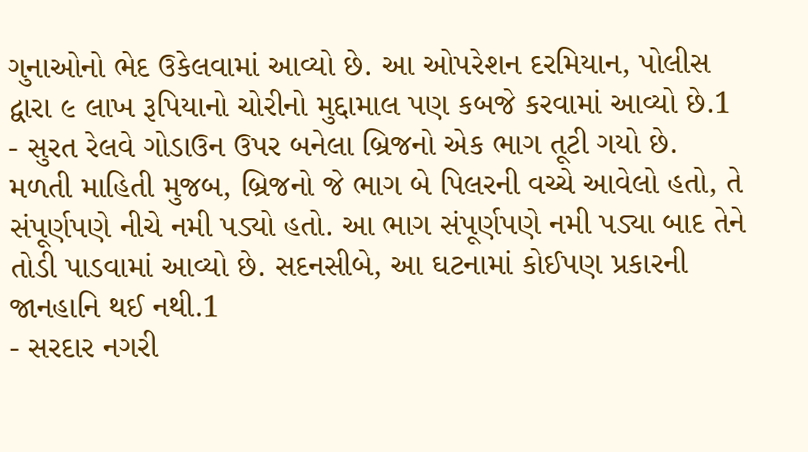ગુનાઓનો ભેદ ઉકેલવામાં આવ્યો છે. આ ઓપરેશન દરમિયાન, પોલીસ દ્વારા ૯ લાખ રૂપિયાનો ચોરીનો મુદ્દામાલ પણ કબજે કરવામાં આવ્યો છે.1
- સુરત રેલવે ગોડાઉન ઉપર બનેલા બ્રિજનો એક ભાગ તૂટી ગયો છે. મળતી માહિતી મુજબ, બ્રિજનો જે ભાગ બે પિલરની વચ્ચે આવેલો હતો, તે સંપૂર્ણપણે નીચે નમી પડ્યો હતો. આ ભાગ સંપૂર્ણપણે નમી પડ્યા બાદ તેને તોડી પાડવામાં આવ્યો છે. સદનસીબે, આ ઘટનામાં કોઈપણ પ્રકારની જાનહાનિ થઈ નથી.1
- સરદાર નગરી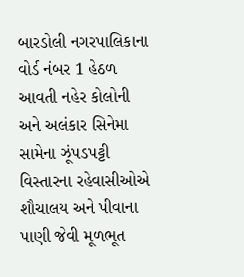બારડોલી નગરપાલિકાના વોર્ડ નંબર 1 હેઠળ આવતી નહેર કોલોની અને અલંકાર સિનેમા સામેના ઝૂંપડપટ્ટી વિસ્તારના રહેવાસીઓએ શૌચાલય અને પીવાના પાણી જેવી મૂળભૂત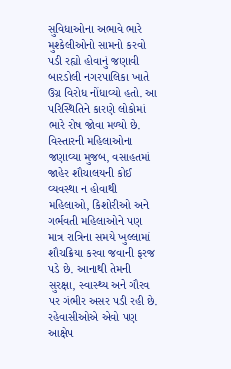સુવિધાઓના અભાવે ભારે મુશ્કેલીઓનો સામનો કરવો પડી રહ્યો હોવાનું જણાવી બારડોલી નગરપાલિકા ખાતે ઉગ્ર વિરોધ નોંધાવ્યો હતો. આ પરિસ્થિતિને કારણે લોકોમાં ભારે રોષ જોવા મળ્યો છે. વિસ્તારની મહિલાઓના જણાવ્યા મુજબ, વસાહતમાં જાહેર શૌચાલયની કોઈ વ્યવસ્થા ન હોવાથી મહિલાઓ, કિશોરીઓ અને ગર્ભવતી મહિલાઓને પણ માત્ર રાત્રિના સમયે ખુલ્લામાં શૌચક્રિયા કરવા જવાની ફરજ પડે છે. આનાથી તેમની સુરક્ષા, સ્વાસ્થ્ય અને ગૌરવ પર ગંભીર અસર પડી રહી છે. રહેવાસીઓએ એવો પણ આક્ષેપ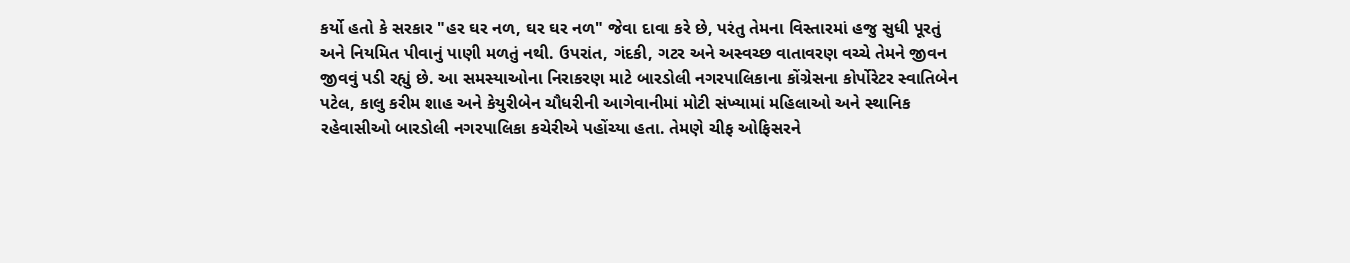કર્યો હતો કે સરકાર "હર ઘર નળ, ઘર ઘર નળ" જેવા દાવા કરે છે, પરંતુ તેમના વિસ્તારમાં હજુ સુધી પૂરતું અને નિયમિત પીવાનું પાણી મળતું નથી. ઉપરાંત, ગંદકી, ગટર અને અસ્વચ્છ વાતાવરણ વચ્ચે તેમને જીવન જીવવું પડી રહ્યું છે. આ સમસ્યાઓના નિરાકરણ માટે બારડોલી નગરપાલિકાના કોંગ્રેસના કોર્પોરેટર સ્વાતિબેન પટેલ, કાલુ કરીમ શાહ અને કેયુરીબેન ચૌધરીની આગેવાનીમાં મોટી સંખ્યામાં મહિલાઓ અને સ્થાનિક રહેવાસીઓ બારડોલી નગરપાલિકા કચેરીએ પહોંચ્યા હતા. તેમણે ચીફ ઓફિસરને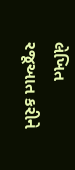લેખિત રજૂઆત કરીને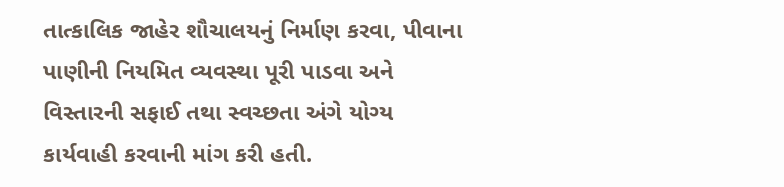તાત્કાલિક જાહેર શૌચાલયનું નિર્માણ કરવા, પીવાના પાણીની નિયમિત વ્યવસ્થા પૂરી પાડવા અને વિસ્તારની સફાઈ તથા સ્વચ્છતા અંગે યોગ્ય કાર્યવાહી કરવાની માંગ કરી હતી.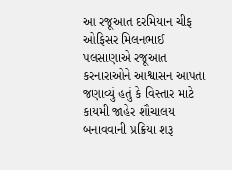આ રજૂઆત દરમિયાન ચીફ ઓફિસર મિલનભાઈ પલસાણાએ રજૂઆત કરનારાઓને આશ્વાસન આપતા જણાવ્યું હતું કે વિસ્તાર માટે કાયમી જાહેર શૌચાલય બનાવવાની પ્રક્રિયા શરૂ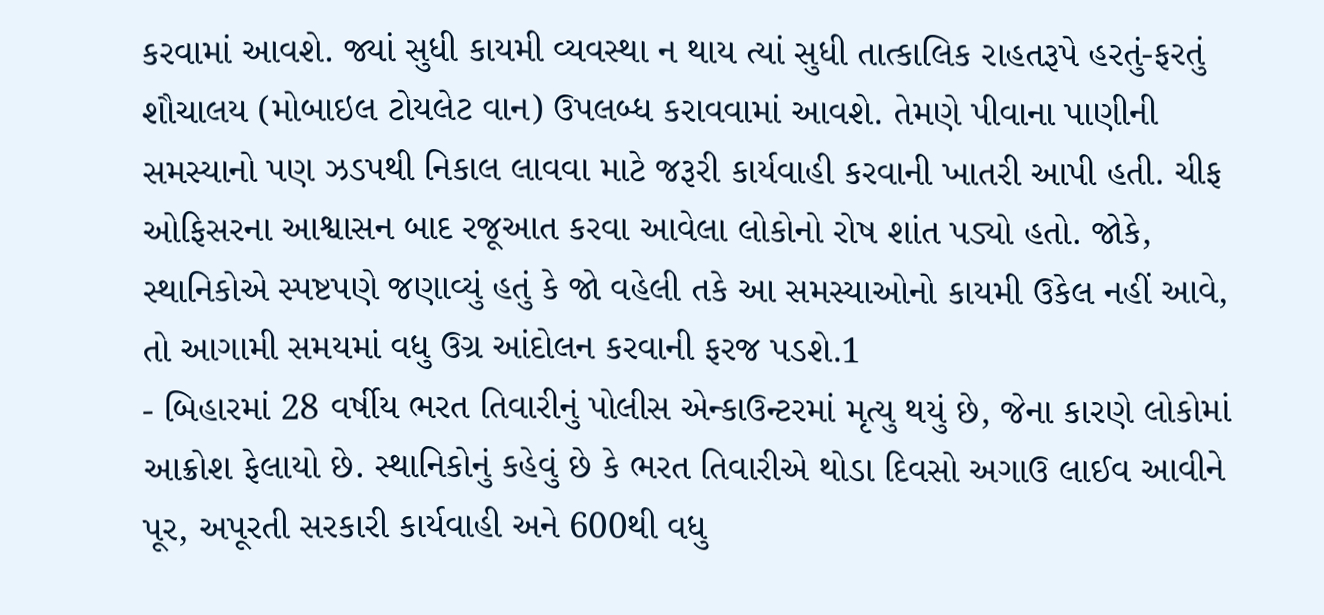કરવામાં આવશે. જ્યાં સુધી કાયમી વ્યવસ્થા ન થાય ત્યાં સુધી તાત્કાલિક રાહતરૂપે હરતું-ફરતું શૌચાલય (મોબાઇલ ટોયલેટ વાન) ઉપલબ્ધ કરાવવામાં આવશે. તેમણે પીવાના પાણીની સમસ્યાનો પણ ઝડપથી નિકાલ લાવવા માટે જરૂરી કાર્યવાહી કરવાની ખાતરી આપી હતી. ચીફ ઓફિસરના આશ્વાસન બાદ રજૂઆત કરવા આવેલા લોકોનો રોષ શાંત પડ્યો હતો. જોકે, સ્થાનિકોએ સ્પષ્ટપણે જણાવ્યું હતું કે જો વહેલી તકે આ સમસ્યાઓનો કાયમી ઉકેલ નહીં આવે, તો આગામી સમયમાં વધુ ઉગ્ર આંદોલન કરવાની ફરજ પડશે.1
- બિહારમાં 28 વર્ષીય ભરત તિવારીનું પોલીસ એન્કાઉન્ટરમાં મૃત્યુ થયું છે, જેના કારણે લોકોમાં આક્રોશ ફેલાયો છે. સ્થાનિકોનું કહેવું છે કે ભરત તિવારીએ થોડા દિવસો અગાઉ લાઈવ આવીને પૂર, અપૂરતી સરકારી કાર્યવાહી અને 600થી વધુ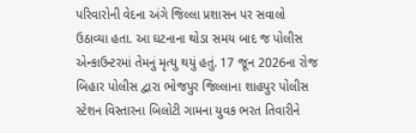પરિવારોની વેદના અંગે જિલ્લા પ્રશાસન પર સવાલો ઉઠાવ્યા હતા. આ ઘટનાના થોડા સમય બાદ જ પોલીસ એન્કાઉન્ટરમાં તેમનું મૃત્યુ થયું હતું. 17 જૂન 2026ના રોજ બિહાર પોલીસ દ્વારા ભોજપુર જિલ્લાના શાહપુર પોલીસ સ્ટેશન વિસ્તારના બિલોટી ગામના યુવક ભરત તિવારીને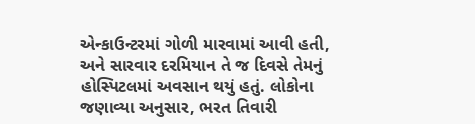એન્કાઉન્ટરમાં ગોળી મારવામાં આવી હતી, અને સારવાર દરમિયાન તે જ દિવસે તેમનું હોસ્પિટલમાં અવસાન થયું હતું. લોકોના જણાવ્યા અનુસાર, ભરત તિવારી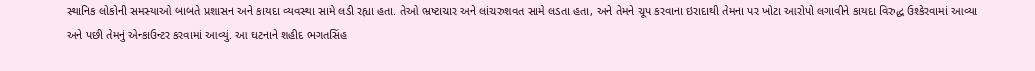સ્થાનિક લોકોની સમસ્યાઓ બાબતે પ્રશાસન અને કાયદા વ્યવસ્થા સામે લડી રહ્યા હતા. તેઓ ભ્રષ્ટાચાર અને લાંચરુશવત સામે લડતા હતા, અને તેમને ચૂપ કરવાના ઇરાદાથી તેમના પર ખોટા આરોપો લગાવીને કાયદા વિરુદ્ધ ઉશ્કેરવામાં આવ્યા અને પછી તેમનું એન્કાઉન્ટર કરવામાં આવ્યું. આ ઘટનાને શહીદ ભગતસિંહ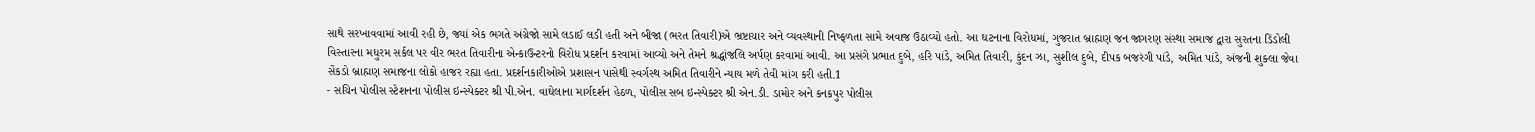સાથે સરખાવવામાં આવી રહી છે, જ્યાં એક ભગતે અંગ્રેજો સામે લડાઈ લડી હતી અને બીજા (ભરત તિવારી)એ ભ્રષ્ટાચાર અને વ્યવસ્થાની નિષ્ફળતા સામે અવાજ ઉઠાવ્યો હતો. આ ઘટનાના વિરોધમાં, ગુજરાત બ્રાહ્મણ જન જાગરણ સંસ્થા સમાજ દ્વારા સુરતના ડિંડોલી વિસ્તારના મધુરમ સર્કલ પર વીર ભરત તિવારીના એન્કાઉન્ટરનો વિરોધ પ્રદર્શન કરવામાં આવ્યો અને તેમને શ્રદ્ધાંજલિ અર્પણ કરવામાં આવી. આ પ્રસંગે પ્રભાત દુબે, હરિ પાંડે, અમિત તિવારી, કુંદન ઝા, સુશીલ દુબે, દીપક બજરંગી પાંડે, અમિત પાંડે, અંજની શુક્લા જેવા સેંકડો બ્રાહ્મણ સમાજના લોકો હાજર રહ્યા હતા. પ્રદર્શનકારીઓએ પ્રશાસન પાસેથી સ્વર્ગસ્થ અમિત તિવારીને ન્યાય મળે તેવી માંગ કરી હતી.1
- સચિન પોલીસ સ્ટેશનના પોલીસ ઇન્સ્પેક્ટર શ્રી પી.એન. વાઘેલાના માર્ગદર્શન હેઠળ, પોલીસ સબ ઇન્સ્પેક્ટર શ્રી એન.ડી. ડામોર અને કનકપુર પોલીસ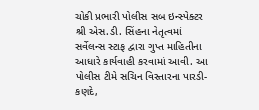ચોકી પ્રભારી પોલીસ સબ ઇન્સ્પેક્ટર શ્રી એસ.ડી. સિંહના નેતૃત્વમાં સર્વેલન્સ સ્ટાફ દ્વારા ગુપ્ત માહિતીના આધારે કાર્યવાહી કરવામાં આવી. આ પોલીસ ટીમે સચિન વિસ્તારના પારડી-કણદે,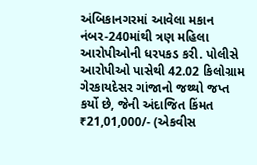અંબિકાનગરમાં આવેલા મકાન નંબર-240માંથી ત્રણ મહિલા આરોપીઓની ધરપકડ કરી. પોલીસે આરોપીઓ પાસેથી 42.02 કિલોગ્રામ ગેરકાયદેસર ગાંજાનો જથ્થો જપ્ત કર્યો છે, જેની અંદાજિત કિંમત ₹21,01,000/- (એકવીસ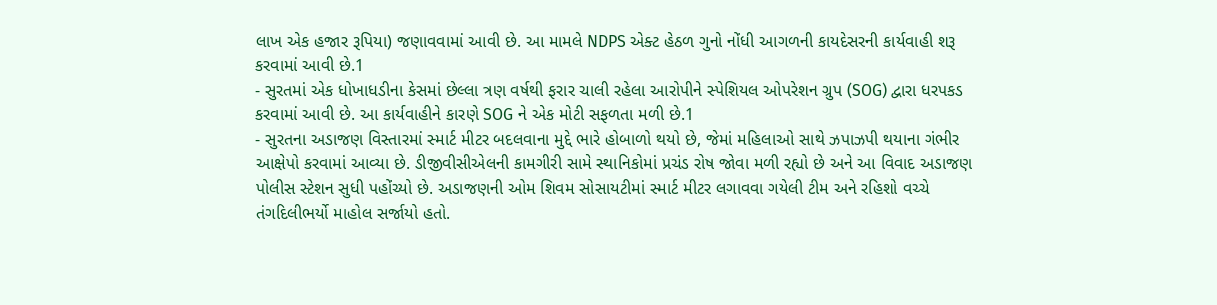લાખ એક હજાર રૂપિયા) જણાવવામાં આવી છે. આ મામલે NDPS એક્ટ હેઠળ ગુનો નોંધી આગળની કાયદેસરની કાર્યવાહી શરૂ કરવામાં આવી છે.1
- સુરતમાં એક ધોખાધડીના કેસમાં છેલ્લા ત્રણ વર્ષથી ફરાર ચાલી રહેલા આરોપીને સ્પેશિયલ ઓપરેશન ગ્રુપ (SOG) દ્વારા ધરપકડ કરવામાં આવી છે. આ કાર્યવાહીને કારણે SOG ને એક મોટી સફળતા મળી છે.1
- સુરતના અડાજણ વિસ્તારમાં સ્માર્ટ મીટર બદલવાના મુદ્દે ભારે હોબાળો થયો છે, જેમાં મહિલાઓ સાથે ઝપાઝપી થયાના ગંભીર આક્ષેપો કરવામાં આવ્યા છે. ડીજીવીસીએલની કામગીરી સામે સ્થાનિકોમાં પ્રચંડ રોષ જોવા મળી રહ્યો છે અને આ વિવાદ અડાજણ પોલીસ સ્ટેશન સુધી પહોંચ્યો છે. અડાજણની ઓમ શિવમ સોસાયટીમાં સ્માર્ટ મીટર લગાવવા ગયેલી ટીમ અને રહિશો વચ્ચે તંગદિલીભર્યો માહોલ સર્જાયો હતો.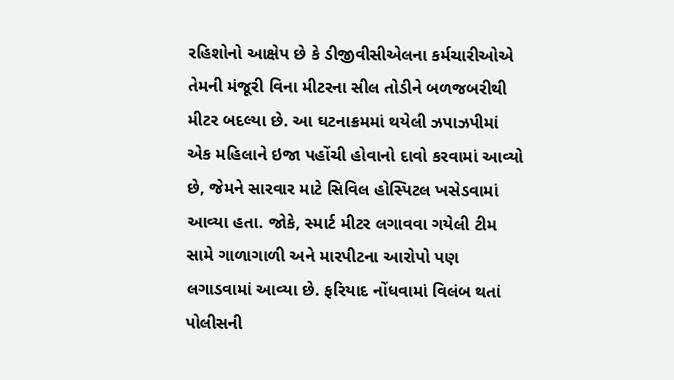રહિશોનો આક્ષેપ છે કે ડીજીવીસીએલના કર્મચારીઓએ તેમની મંજૂરી વિના મીટરના સીલ તોડીને બળજબરીથી મીટર બદલ્યા છે. આ ઘટનાક્રમમાં થયેલી ઝપાઝપીમાં એક મહિલાને ઇજા પહોંચી હોવાનો દાવો કરવામાં આવ્યો છે, જેમને સારવાર માટે સિવિલ હોસ્પિટલ ખસેડવામાં આવ્યા હતા. જોકે, સ્માર્ટ મીટર લગાવવા ગયેલી ટીમ સામે ગાળાગાળી અને મારપીટના આરોપો પણ લગાડવામાં આવ્યા છે. ફરિયાદ નોંધવામાં વિલંબ થતાં પોલીસની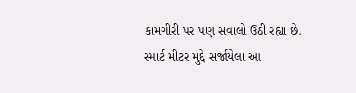કામગીરી પર પણ સવાલો ઉઠી રહ્યા છે. સ્માર્ટ મીટર મુદ્દે સર્જાયેલા આ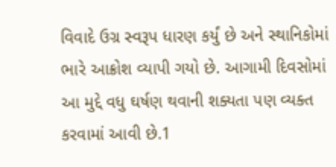વિવાદે ઉગ્ર સ્વરૂપ ધારણ કર્યું છે અને સ્થાનિકોમાં ભારે આક્રોશ વ્યાપી ગયો છે. આગામી દિવસોમાં આ મુદ્દે વધુ ઘર્ષણ થવાની શક્યતા પણ વ્યક્ત કરવામાં આવી છે.1